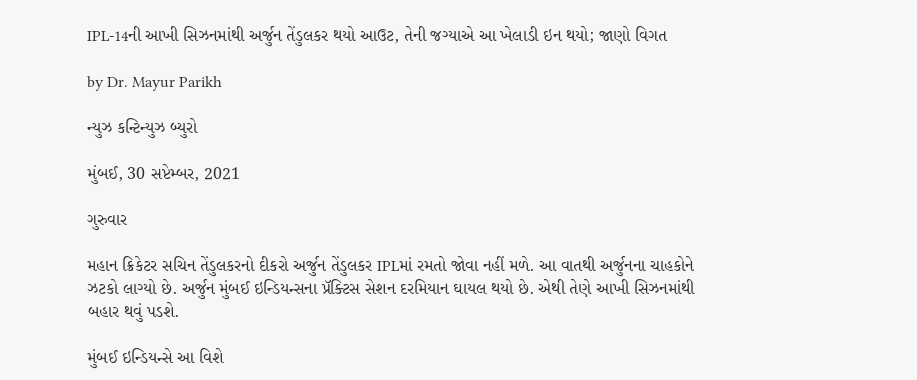IPL-14ની આખી સિઝનમાંથી અર્જુન તેંડુલકર થયો આઉટ, તેની જગ્યાએ આ ખેલાડી ઇન થયો; જાણો વિગત

by Dr. Mayur Parikh

ન્યુઝ કન્ટિન્યુઝ બ્યુરો

મુંબઈ, 30 સપ્ટેમ્બર, 2021

ગુરુવાર

મહાન ક્રિકેટર સચિન તેંડુલકરનો દીકરો અર્જુન તેંડુલકર IPLમાં રમતો જોવા નહીં મળે. આ વાતથી અર્જુનના ચાહકોને ઝટકો લાગ્યો છે. અર્જુન મુંબઈ ઇન્ડિયન્સના પ્રૅક્ટિસ સેશન દરમિયાન ઘાયલ થયો છે. એથી તેણે આખી સિઝનમાંથી બહાર થવું પડશે.

મુંબઈ ઇન્ડિયન્સે આ વિશે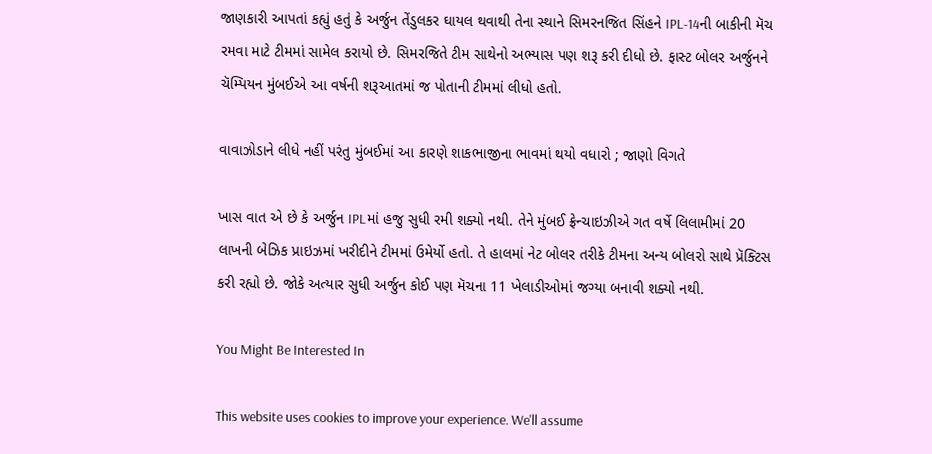જાણકારી આપતાં કહ્યું હતું કે અર્જુન તેંડુલકર ઘાયલ થવાથી તેના સ્થાને સિમરનજિત સિંહને IPL-14ની બાકીની મૅચ રમવા માટે ટીમમાં સામેલ કરાયો છે. સિમરજિતે ટીમ સાથેનો અભ્યાસ પણ શરૂ કરી દીધો છે. ફાસ્ટ બોલર અર્જુનને ચૅમ્પિયન મુંબઈએ આ વર્ષની શરૂઆતમાં જ પોતાની ટીમમાં લીધો હતો.

વાવાઝોડાને લીધે નહીં પરંતુ મુંબઈમાં આ કારણે શાકભાજીના ભાવમાં થયો વધારો ; જાણો વિગતે

ખાસ વાત એ છે કે અર્જુન IPLમાં હજુ સુધી રમી શક્યો નથી. તેને મુંબઈ ફ્રેન્ચાઇઝીએ ગત વર્ષે લિલામીમાં 20 લાખની બેઝિક પ્રાઇઝમાં ખરીદીને ટીમમાં ઉમેર્યો હતો. તે હાલમાં નેટ બોલર તરીકે ટીમના અન્ય બોલરો સાથે પ્રૅક્ટિસ કરી રહ્યો છે. જોકે અત્યાર સુધી અર્જુન કોઈ પણ મૅચના 11 ખેલાડીઓમાં જગ્યા બનાવી શક્યો નથી.

You Might Be Interested In

This website uses cookies to improve your experience. We'll assume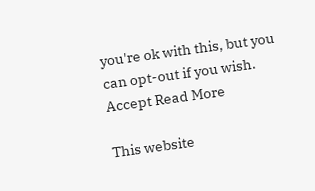you're ok with this, but you can opt-out if you wish. Accept Read More

This website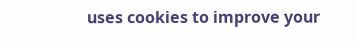uses cookies to improve your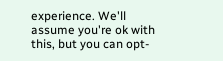experience. We'll assume you're ok with this, but you can opt-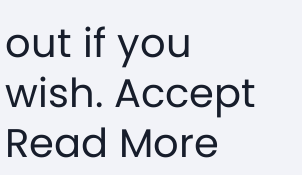out if you wish. Accept Read More